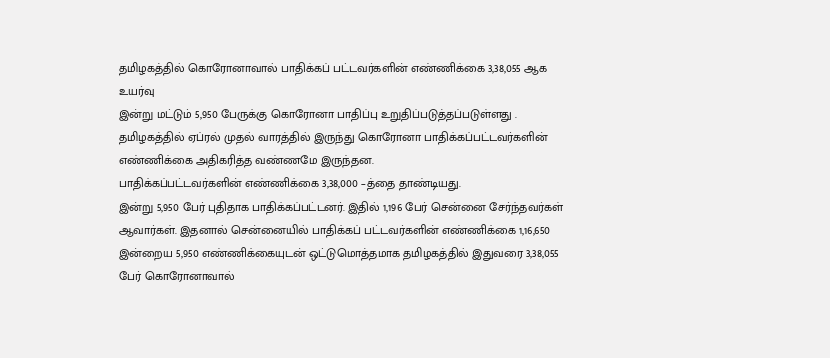தமிழகத்தில் கொரோனாவால் பாதிக்கப் பட்டவர்களின் எண்ணிக்கை 3,38,055 ஆக உயர்வு
இன்று மட்டும் 5,950 பேருக்கு கொரோனா பாதிப்பு உறுதிப்படுத்தப்படுள்ளது .
தமிழகத்தில் ஏப்ரல் முதல் வாரத்தில் இருந்து கொரோனா பாதிக்கப்பட்டவர்களின் எண்ணிக்கை அதிகரித்த வண்ணமே இருந்தன.
பாதிக்கப்பட்டவர்களின் எண்ணிக்கை 3,38,000 –த்தை தாண்டியது.
இன்று 5,950 பேர் புதிதாக பாதிக்கப்பட்டனர். இதில் 1,196 பேர் சென்னை சேர்ந்தவர்கள் ஆவார்கள். இதனால் சென்னையில் பாதிக்கப் பட்டவர்களின் எண்ணிக்கை 1,16,650
இன்றைய 5,950 எண்ணிக்கையுடன் ஒட்டுமொத்தமாக தமிழகத்தில் இதுவரை 3,38,055 பேர் கொரோனாவால்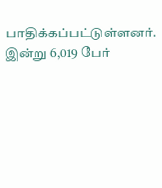பாதிக்கப்பட்டுள்ளனர்.
இன்று 6,019 பேர்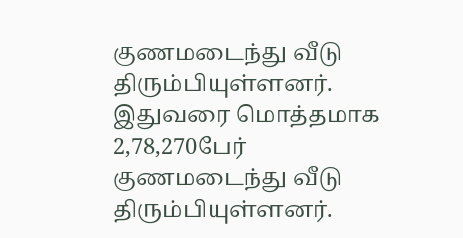குணமடைந்து வீடு திரும்பியுள்ளனர். இதுவரை மொத்தமாக 2,78,270பேர் குணமடைந்து வீடு திரும்பியுள்ளனர்.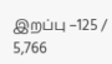இறப்பு –125 / 5,766